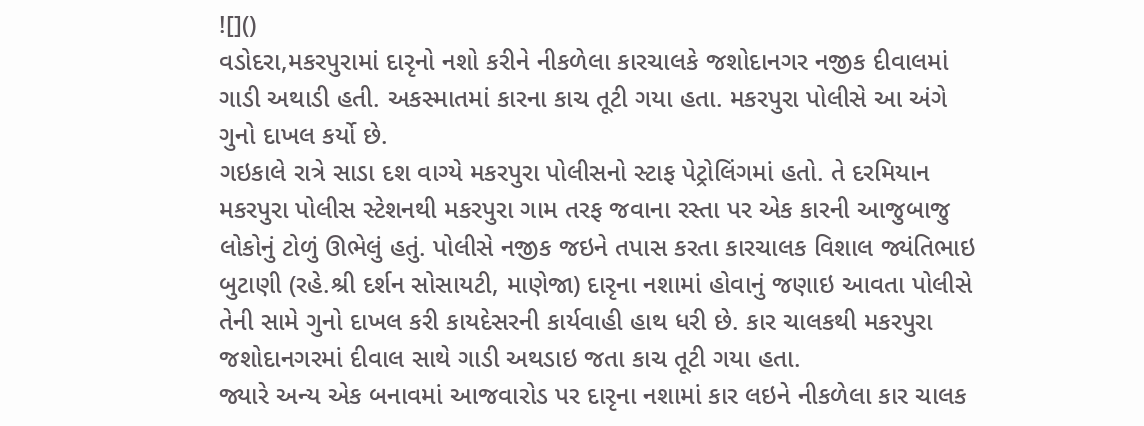![]()
વડોદરા,મકરપુરામાં દારૃનો નશો કરીને નીકળેલા કારચાલકે જશોદાનગર નજીક દીવાલમાં ગાડી અથાડી હતી. અકસ્માતમાં કારના કાચ તૂટી ગયા હતા. મકરપુરા પોલીસે આ અંગે ગુનો દાખલ કર્યો છે.
ગઇકાલે રાત્રે સાડા દશ વાગ્યે મકરપુરા પોલીસનો સ્ટાફ પેટ્રોલિંગમાં હતો. તે દરમિયાન મકરપુરા પોલીસ સ્ટેશનથી મકરપુરા ગામ તરફ જવાના રસ્તા પર એક કારની આજુબાજુ લોકોનું ટોળું ઊભેલું હતું. પોલીસે નજીક જઇને તપાસ કરતા કારચાલક વિશાલ જ્યંતિભાઇ બુટાણી (રહે.શ્રી દર્શન સોસાયટી, માણેજા) દારૃના નશામાં હોવાનું જણાઇ આવતા પોલીસે તેની સામે ગુનો દાખલ કરી કાયદેસરની કાર્યવાહી હાથ ધરી છે. કાર ચાલકથી મકરપુરા જશોદાનગરમાં દીવાલ સાથે ગાડી અથડાઇ જતા કાચ તૂટી ગયા હતા.
જ્યારે અન્ય એક બનાવમાં આજવારોડ પર દારૃના નશામાં કાર લઇને નીકળેલા કાર ચાલક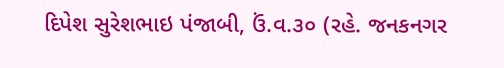દિપેશ સુરેશભાઇ પંજાબી, ઉં.વ.૩૦ (રહે. જનકનગર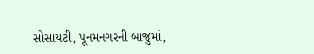સોસાયટી, પૂનમનગરની બાજુમાં,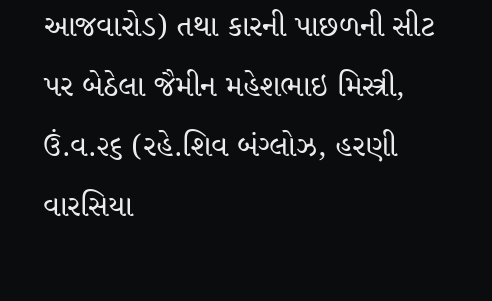આજવારોડ) તથા કારની પાછળની સીટ પર બેઠેલા જૈમીન મહેશભાઇ મિસ્ત્રી, ઉં.વ.૨૬ (રહે.શિવ બંગ્લોઝ, હરણી વારસિયા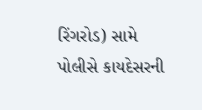રિંગરોડ) સામે પોલીસે કાયદેસરની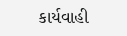કાર્યવાહી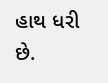હાથ ધરી છે.